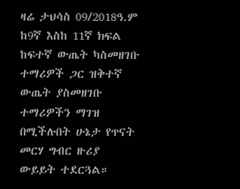ዛሬ ታህሳስ 09/2018ዓ.ም ከ9ኛ እስከ 11ኛ ክፍል ከፍተኛ ውጤት ካስመዘገቡ ተማሪዎች ጋር ዝቅተኛ ውጤት ያስመዘገቡ ተማሪዎችን ማገዝ በሚችሉበት ሁኔታ የጥናት መርሃ ግብር ዙሪያ ውይይት ተደርጓል።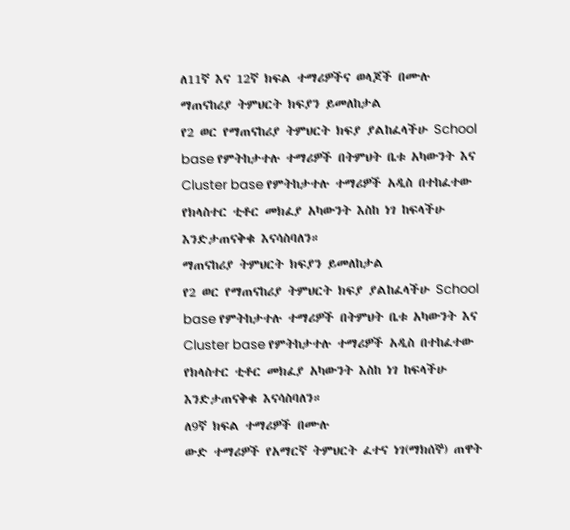ለ11ኛ እና 12ኛ ክፍል ተማሪዎችና ወላጆች በሙሉ
ማጠናከሪያ ትምህርት ክፍያን ይመለከታል
የ2 ወር የማጠናከሪያ ትምህርት ክፍያ ያልከፈላችሁ School base የምትከታተሉ ተማሪዎች በትምህት ቤቱ አካውንት እና Cluster base የምትከታተሉ ተማሪዎች አዲስ በተከፈተው የክላስተር ቲቶር መክፈያ አካውንት እስከ ነገ ከፍላችሁ እንድታጠናቅቁ እናሳስባለን።
ማጠናከሪያ ትምህርት ክፍያን ይመለከታል
የ2 ወር የማጠናከሪያ ትምህርት ክፍያ ያልከፈላችሁ School base የምትከታተሉ ተማሪዎች በትምህት ቤቱ አካውንት እና Cluster base የምትከታተሉ ተማሪዎች አዲስ በተከፈተው የክላስተር ቲቶር መክፈያ አካውንት እስከ ነገ ከፍላችሁ እንድታጠናቅቁ እናሳስባለን።
ለ9ኛ ክፍል ተማሪዎች በሙሉ
ውድ ተማሪዎች የአማርኛ ትምህርት ፈተና ነገ(ማክሰኞ) ጠዋት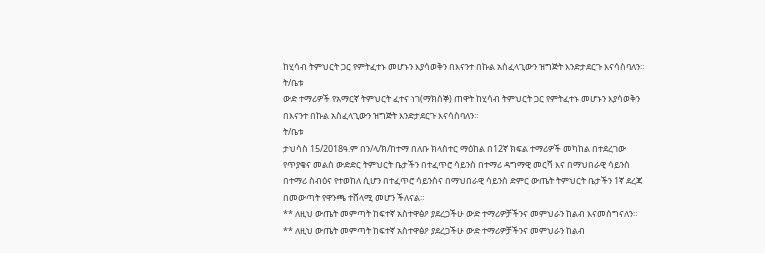ከሂሳብ ትምህርት ጋር የምትፈተኑ መሆኑን እያሳወቅን በእናንተ በኩል አስፈላጊውን ዝግጅት እንድታደርጉ እናሳስባለን።
ት/ቤቱ
ውድ ተማሪዎች የአማርኛ ትምህርት ፈተና ነገ(ማክሰኞ) ጠዋት ከሂሳብ ትምህርት ጋር የምትፈተኑ መሆኑን እያሳወቅን በእናንተ በኩል አስፈላጊውን ዝግጅት እንድታደርጉ እናሳስባለን።
ት/ቤቱ
ታህሳስ 15/2018ዓ.ም በን/ላ/ክ/ከተማ በለቡ ክላስተር ማዕከል በ12ኛ ክፍል ተማሪዎች መካከል በተደረገው የጥያቄና መልስ ውድድር ትምህርት ቤታችን በተፈጥሮ ሳይንስ በተማሪ ዳግማዊ መርሻ እና በማህበራዊ ሳይንስ በተማሪ ስብዕና የተወከለ ሲሆን በተፈጥሮ ሳይንስና በማህበራዊ ሳይንስ ድምር ውጤት ትምህርት ቤታችን 1ኛ ደረጃ በመውጣት የዋንጫ ተሸላሚ መሆን ችለናል።
** ለዚህ ውጤት መምጣት ከፍተኛ አስተዋፅዖ ያደረጋችሁ ውድ ተማሪዎቻችንና መምህራን ከልብ እናመሰግናለን።
** ለዚህ ውጤት መምጣት ከፍተኛ አስተዋፅዖ ያደረጋችሁ ውድ ተማሪዎቻችንና መምህራን ከልብ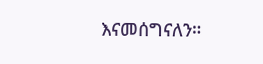እናመሰግናለን።